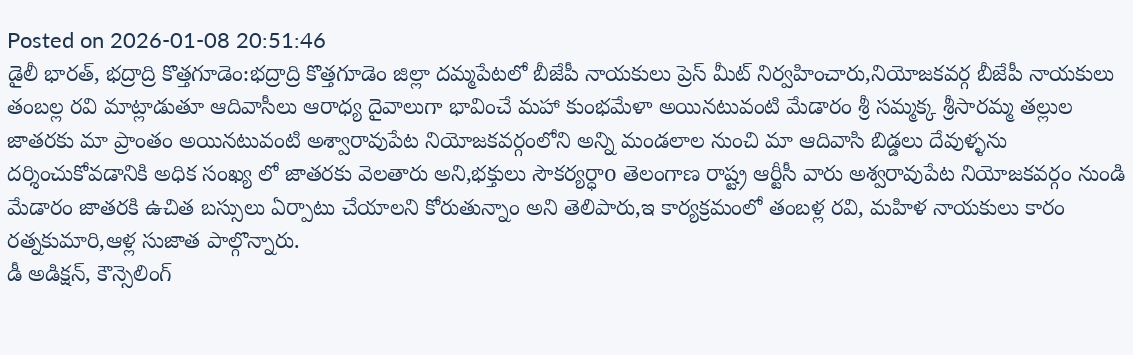Posted on 2026-01-08 20:51:46
డైలీ భారత్, భద్రాద్రి కొత్తగూడెం:భద్రాద్రి కొత్తగూడెం జిల్లా దమ్మపేటలో బీజేపీ నాయకులు ప్రెస్ మీట్ నిర్వహించారు,నియోజకవర్గ బీజేపీ నాయకులు తంబల్ల రవి మాట్లాడుతూ ఆదివాసీలు ఆరాధ్య దైవాలుగా భావించే మహా కుంభమేళా అయినటువంటి మేడారం శ్రీ సమ్మక్క శ్రీసారమ్మ తల్లుల జాతరకు మా ప్రాంతం అయినటువంటి అశ్వారావుపేట నియోజకవర్గంలోని అన్ని మండలాల నుంచి మా ఆదివాసి బిడ్డలు దేవుళ్ళను దర్శించుకోవడానికి అధిక సంఖ్య లో జాతరకు వెలతారు అని,భక్తులు సౌకర్యర్ధాo తెలంగాణ రాష్ట్ర ఆర్టీసీ వారు అశ్వరావుపేట నియోజకవర్గం నుండి మేడారం జాతరకి ఉచిత బస్సులు ఏర్పాటు చేయాలని కోరుతున్నాం అని తెలిపారు,ఇ కార్యక్రమంలో తంబళ్ల రవి, మహిళ నాయకులు కారం రత్నకుమారి,ఆళ్ల సుజాత పాల్గొన్నారు.
డీ అడిక్షన్, కౌన్సెలింగ్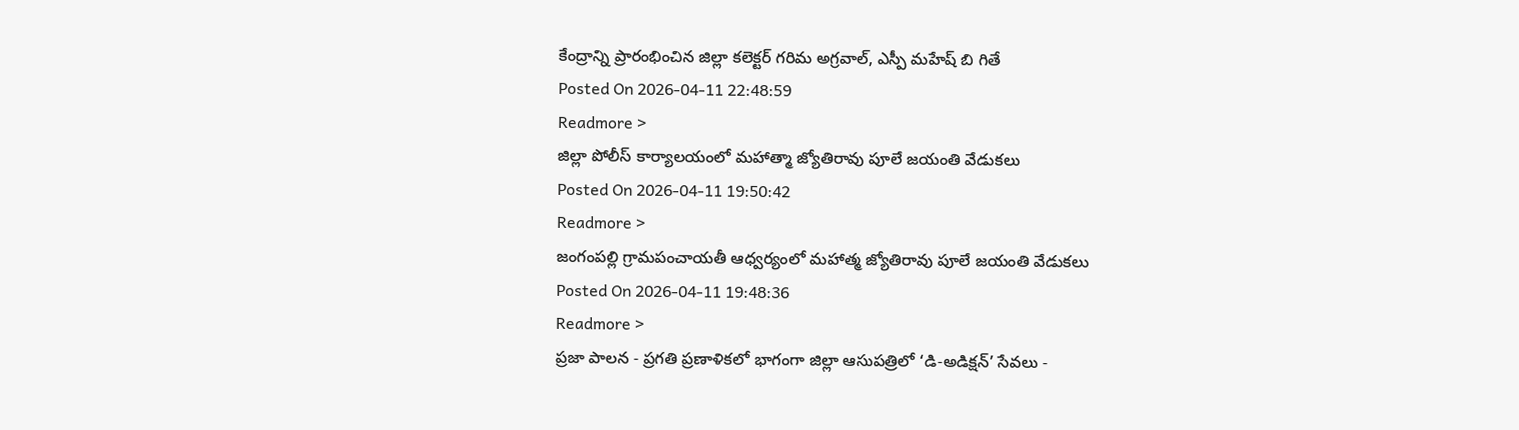కేంద్రాన్ని ప్రారంభించిన జిల్లా కలెక్టర్ గరిమ అగ్రవాల్, ఎస్పీ మహేష్ బి గితే
Posted On 2026-04-11 22:48:59
Readmore >
జిల్లా పోలీస్ కార్యాలయంలో మహాత్మా జ్యోతిరావు పూలే జయంతి వేడుకలు
Posted On 2026-04-11 19:50:42
Readmore >
జంగంపల్లి గ్రామపంచాయతీ ఆధ్వర్యంలో మహాత్మ జ్యోతిరావు పూలే జయంతి వేడుకలు
Posted On 2026-04-11 19:48:36
Readmore >
ప్రజా పాలన - ప్రగతి ప్రణాళికలో భాగంగా జిల్లా ఆసుపత్రిలో ‘డి-అడిక్షన్’ సేవలు -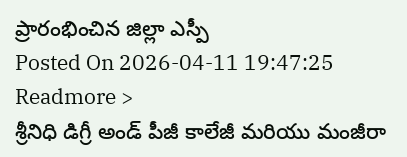ప్రారంభించిన జిల్లా ఎస్పీ
Posted On 2026-04-11 19:47:25
Readmore >
శ్రీనిధి డిగ్రీ అండ్ పీజీ కాలేజీ మరియు మంజీరా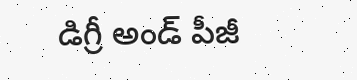డిగ్రీ అండ్ పీజీ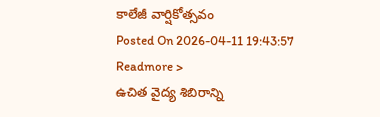కాలేజీ వార్షికోత్సవం
Posted On 2026-04-11 19:43:57
Readmore >
ఉచిత వైద్య శిబిరాన్ని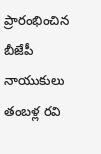ప్రారంభించిన బీజేపీ నాయుకులు తంబళ్ల రవి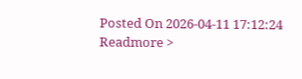Posted On 2026-04-11 17:12:24
Readmore >